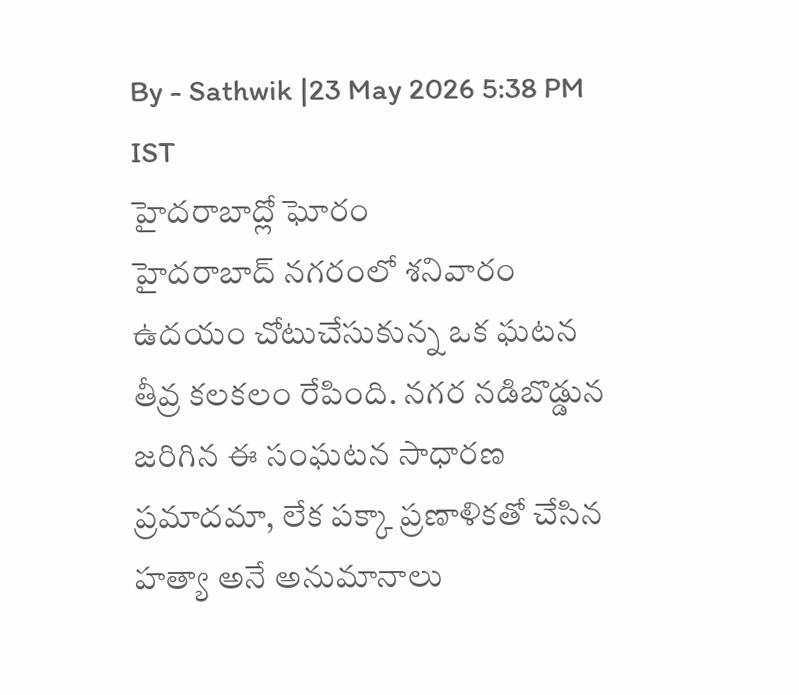By - Sathwik |23 May 2026 5:38 PM IST
హైదరాబాద్లో ఘోరం
హైదరాబాద్ నగరంలో శనివారం ఉదయం చోటుచేసుకున్న ఒక ఘటన తీవ్ర కలకలం రేపింది. నగర నడిబొడ్డున జరిగిన ఈ సంఘటన సాధారణ ప్రమాదమా, లేక పక్కా ప్రణాళికతో చేసిన హత్యా అనే అనుమానాలు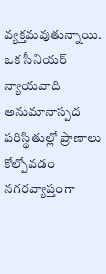వ్యక్తమవుతున్నాయి.
ఒక సీనియర్ న్యాయవాది అనుమానాస్పద పరిస్థితుల్లో ప్రాణాలు కోల్పోవడం నగరవ్యాప్తంగా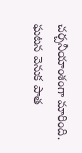చర్చనీయాంశంగా మారింది. ఘటన వెనుక పాత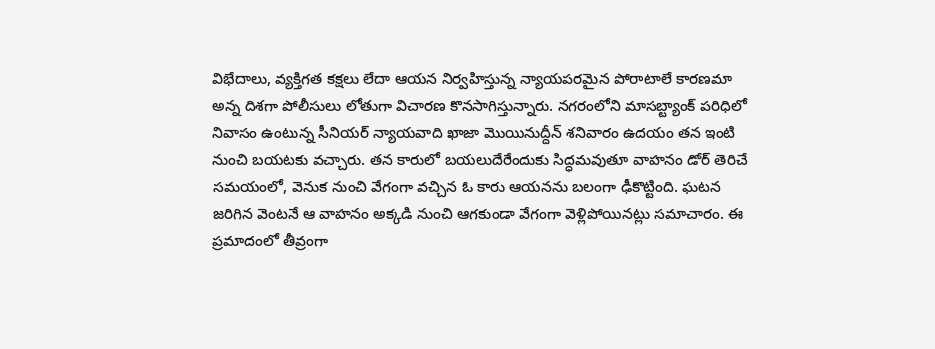విభేదాలు, వ్యక్తిగత కక్షలు లేదా ఆయన నిర్వహిస్తున్న న్యాయపరమైన పోరాటాలే కారణమా అన్న దిశగా పోలీసులు లోతుగా విచారణ కొనసాగిస్తున్నారు. నగరంలోని మాసబ్ట్యాంక్ పరిధిలో నివాసం ఉంటున్న సీనియర్ న్యాయవాది ఖాజా మొయినుద్దీన్ శనివారం ఉదయం తన ఇంటి నుంచి బయటకు వచ్చారు. తన కారులో బయలుదేరేందుకు సిద్ధమవుతూ వాహనం డోర్ తెరిచే సమయంలో, వెనుక నుంచి వేగంగా వచ్చిన ఓ కారు ఆయనను బలంగా ఢీకొట్టింది. ఘటన జరిగిన వెంటనే ఆ వాహనం అక్కడి నుంచి ఆగకుండా వేగంగా వెళ్లిపోయినట్లు సమాచారం. ఈ ప్రమాదంలో తీవ్రంగా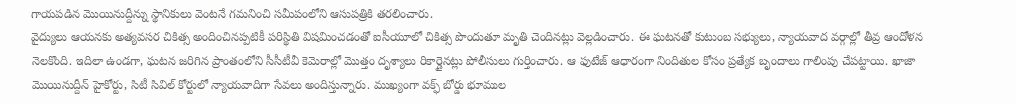గాయపడిన మొయినుద్దీన్ను స్థానికులు వెంటనే గమనించి సమీపంలోని ఆసుపత్రికి తరలించారు.
వైద్యులు ఆయనకు అత్యవసర చికిత్స అందించినప్పటికీ పరిస్థితి విషమించడంతో ఐసీయూలో చికిత్స పొందుతూ మృతి చెందినట్లు వెల్లడించారు. ఈ ఘటనతో కుటుంబ సభ్యులు, న్యాయవాద వర్గాల్లో తీవ్ర ఆందోళన నెలకొంది. ఇదిలా ఉండగా, ఘటన జరిగిన ప్రాంతంలోని సీసీటీవీ కెమెరాల్లో మొత్తం దృశ్యాలు రికార్డైనట్లు పోలీసులు గుర్తించారు. ఆ ఫుటేజ్ ఆధారంగా నిందితుల కోసం ప్రత్యేక బృందాలు గాలింపు చేపట్టాయి. ఖాజా మొయినుద్దీన్ హైకోర్టు, సిటీ సివిల్ కోర్టులో న్యాయవాదిగా సేవలు అందిస్తున్నారు. ముఖ్యంగా వక్ఫ్ బోర్డు భూముల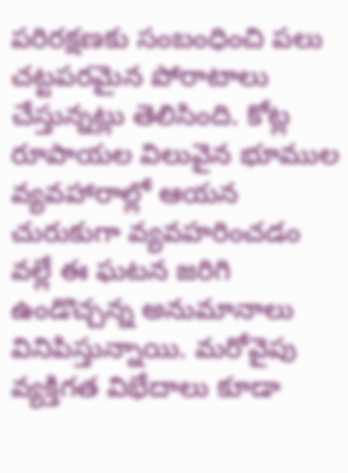పరిరక్షణకు సంబంధించి పలు చట్టపరమైన పోరాటాలు చేస్తున్నట్లు తెలిసింది. కోట్ల రూపాయల విలువైన భూముల వ్యవహారాల్లో ఆయన చురుకుగా వ్యవహరించడం వల్లే ఈ ఘటన జరిగి ఉండొచ్చన్న అనుమానాలు వినిపిస్తున్నాయి. మరోవైపు వ్యక్తిగత విభేదాలు కూడా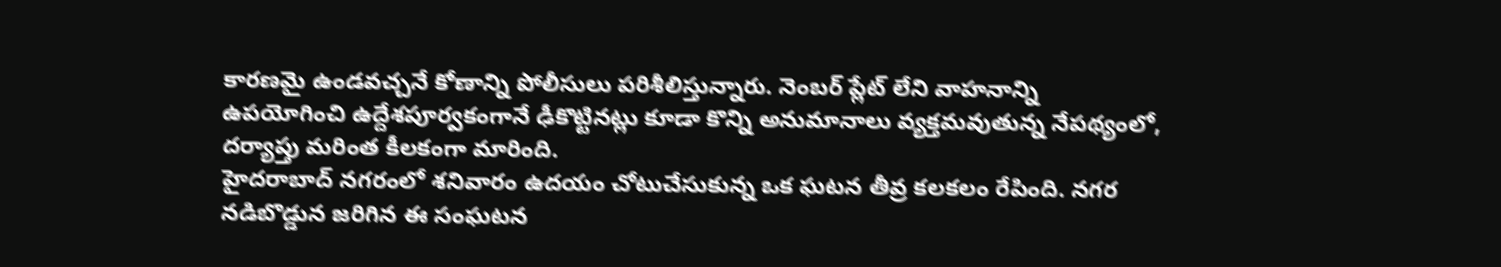కారణమై ఉండవచ్చనే కోణాన్ని పోలీసులు పరిశీలిస్తున్నారు. నెంబర్ ప్లేట్ లేని వాహనాన్ని ఉపయోగించి ఉద్దేశపూర్వకంగానే ఢీకొట్టినట్లు కూడా కొన్ని అనుమానాలు వ్యక్తమవుతున్న నేపథ్యంలో, దర్యాప్తు మరింత కీలకంగా మారింది.
హైదరాబాద్ నగరంలో శనివారం ఉదయం చోటుచేసుకున్న ఒక ఘటన తీవ్ర కలకలం రేపింది. నగర నడిబొడ్డున జరిగిన ఈ సంఘటన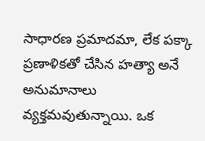సాధారణ ప్రమాదమా, లేక పక్కా ప్రణాళికతో చేసిన హత్యా అనే అనుమానాలు వ్యక్తమవుతున్నాయి. ఒక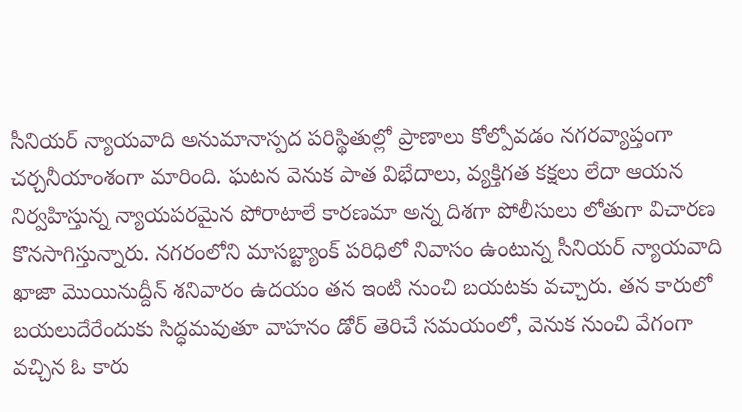సీనియర్ న్యాయవాది అనుమానాస్పద పరిస్థితుల్లో ప్రాణాలు కోల్పోవడం నగరవ్యాప్తంగా చర్చనీయాంశంగా మారింది. ఘటన వెనుక పాత విభేదాలు, వ్యక్తిగత కక్షలు లేదా ఆయన నిర్వహిస్తున్న న్యాయపరమైన పోరాటాలే కారణమా అన్న దిశగా పోలీసులు లోతుగా విచారణ కొనసాగిస్తున్నారు. నగరంలోని మాసబ్ట్యాంక్ పరిధిలో నివాసం ఉంటున్న సీనియర్ న్యాయవాది ఖాజా మొయినుద్దీన్ శనివారం ఉదయం తన ఇంటి నుంచి బయటకు వచ్చారు. తన కారులో బయలుదేరేందుకు సిద్ధమవుతూ వాహనం డోర్ తెరిచే సమయంలో, వెనుక నుంచి వేగంగా వచ్చిన ఓ కారు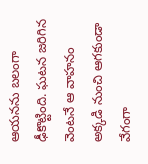ఆయనను బలంగా ఢీకొట్టింది. ఘటన జరిగిన వెంటనే ఆ వాహనం అక్కడి నుంచి ఆగకుండా వేగంగా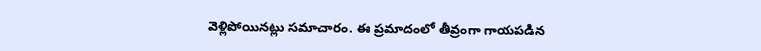వెళ్లిపోయినట్లు సమాచారం. ఈ ప్రమాదంలో తీవ్రంగా గాయపడిన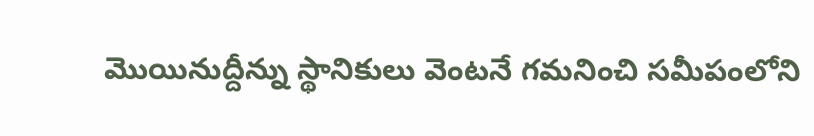మొయినుద్దీన్ను స్థానికులు వెంటనే గమనించి సమీపంలోని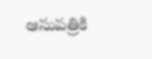ఆసుపత్రికి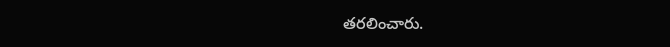తరలించారు.